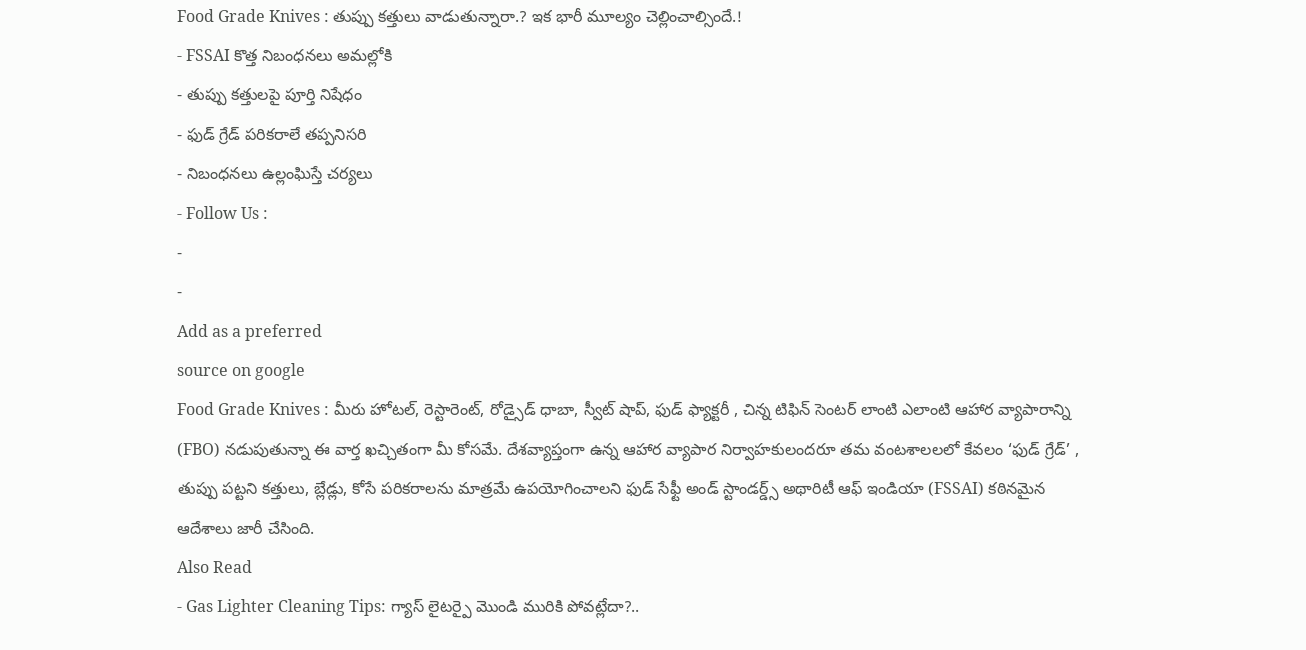Food Grade Knives : తుప్పు కత్తులు వాడుతున్నారా.? ఇక భారీ మూల్యం చెల్లించాల్సిందే.!
- FSSAI కొత్త నిబంధనలు అమల్లోకి
- తుప్పు కత్తులపై పూర్తి నిషేధం
- ఫుడ్ గ్రేడ్ పరికరాలే తప్పనిసరి
- నిబంధనలు ఉల్లంఘిస్తే చర్యలు
- Follow Us :
-
-
Add as a preferred
source on google
Food Grade Knives : మీరు హోటల్, రెస్టారెంట్, రోడ్సైడ్ ధాబా, స్వీట్ షాప్, ఫుడ్ ఫ్యాక్టరీ , చిన్న టిఫిన్ సెంటర్ లాంటి ఎలాంటి ఆహార వ్యాపారాన్ని (FBO) నడుపుతున్నా ఈ వార్త ఖచ్చితంగా మీ కోసమే. దేశవ్యాప్తంగా ఉన్న ఆహార వ్యాపార నిర్వాహకులందరూ తమ వంటశాలలలో కేవలం ‘ఫుడ్ గ్రేడ్’ , తుప్పు పట్టని కత్తులు, బ్లేడ్లు, కోసే పరికరాలను మాత్రమే ఉపయోగించాలని ఫుడ్ సేఫ్టీ అండ్ స్టాండర్డ్స్ అథారిటీ ఆఫ్ ఇండియా (FSSAI) కఠినమైన ఆదేశాలు జారీ చేసింది.
Also Read
- Gas Lighter Cleaning Tips: గ్యాస్ లైటర్పై మొండి మురికి పోవట్లేదా?..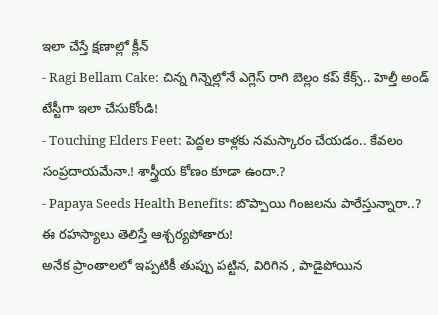ఇలా చేస్తే క్షణాల్లో క్లీన్
- Ragi Bellam Cake: చిన్న గిన్నెల్లోనే ఎగ్లెస్ రాగి బెల్లం కప్ కేక్స్.. హెల్తీ అండ్ టేస్టీగా ఇలా చేసుకోండి!
- Touching Elders Feet: పెద్దల కాళ్లకు నమస్కారం చేయడం.. కేవలం సంప్రదాయమేనా.! శాస్త్రీయ కోణం కూడా ఉందా.?
- Papaya Seeds Health Benefits: బొప్పాయి గింజలను పారేస్తున్నారా..? ఈ రహస్యాలు తెలిస్తే ఆశ్చర్యపోతారు!
అనేక ప్రాంతాలలో ఇప్పటికీ తుప్పు పట్టిన, విరిగిన , పాడైపోయిన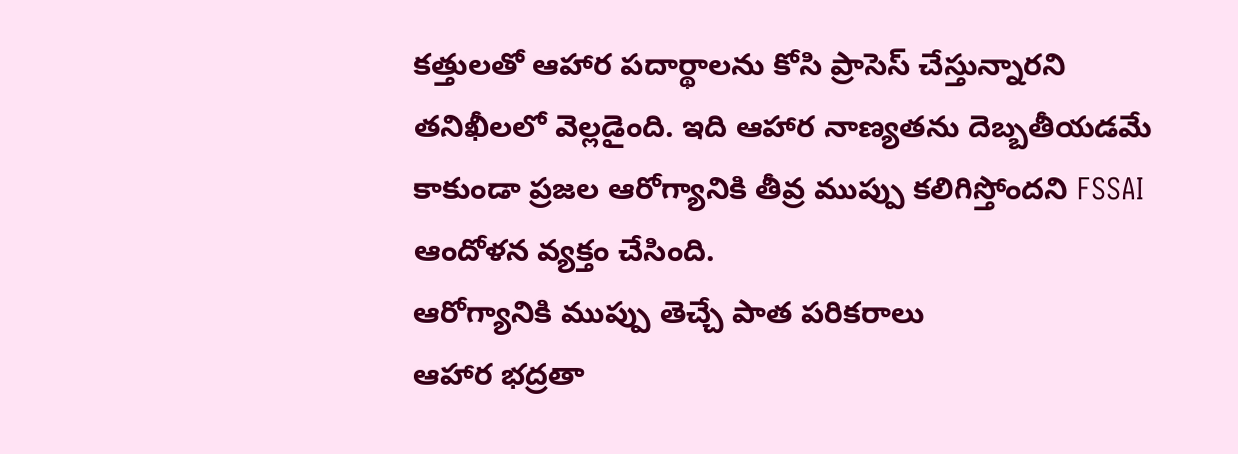కత్తులతో ఆహార పదార్థాలను కోసి ప్రాసెస్ చేస్తున్నారని తనిఖీలలో వెల్లడైంది. ఇది ఆహార నాణ్యతను దెబ్బతీయడమే కాకుండా ప్రజల ఆరోగ్యానికి తీవ్ర ముప్పు కలిగిస్తోందని FSSAI ఆందోళన వ్యక్తం చేసింది.
ఆరోగ్యానికి ముప్పు తెచ్చే పాత పరికరాలు
ఆహార భద్రతా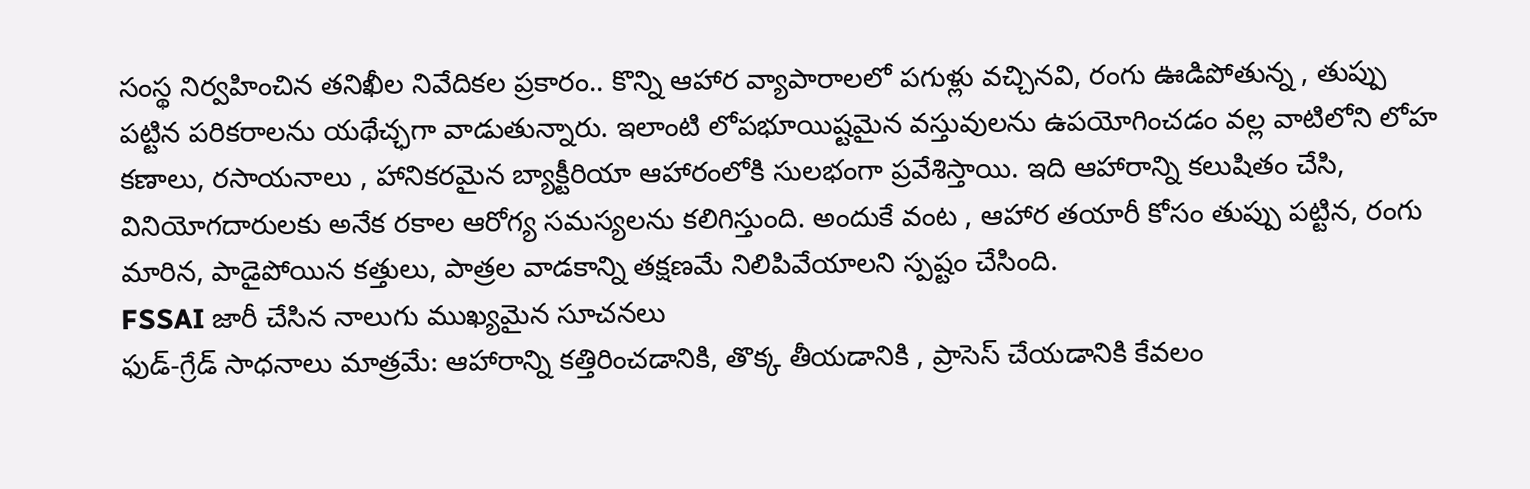సంస్థ నిర్వహించిన తనిఖీల నివేదికల ప్రకారం.. కొన్ని ఆహార వ్యాపారాలలో పగుళ్లు వచ్చినవి, రంగు ఊడిపోతున్న , తుప్పు పట్టిన పరికరాలను యథేచ్ఛగా వాడుతున్నారు. ఇలాంటి లోపభూయిష్టమైన వస్తువులను ఉపయోగించడం వల్ల వాటిలోని లోహ కణాలు, రసాయనాలు , హానికరమైన బ్యాక్టీరియా ఆహారంలోకి సులభంగా ప్రవేశిస్తాయి. ఇది ఆహారాన్ని కలుషితం చేసి, వినియోగదారులకు అనేక రకాల ఆరోగ్య సమస్యలను కలిగిస్తుంది. అందుకే వంట , ఆహార తయారీ కోసం తుప్పు పట్టిన, రంగు మారిన, పాడైపోయిన కత్తులు, పాత్రల వాడకాన్ని తక్షణమే నిలిపివేయాలని స్పష్టం చేసింది.
FSSAI జారీ చేసిన నాలుగు ముఖ్యమైన సూచనలు
ఫుడ్-గ్రేడ్ సాధనాలు మాత్రమే: ఆహారాన్ని కత్తిరించడానికి, తొక్క తీయడానికి , ప్రాసెస్ చేయడానికి కేవలం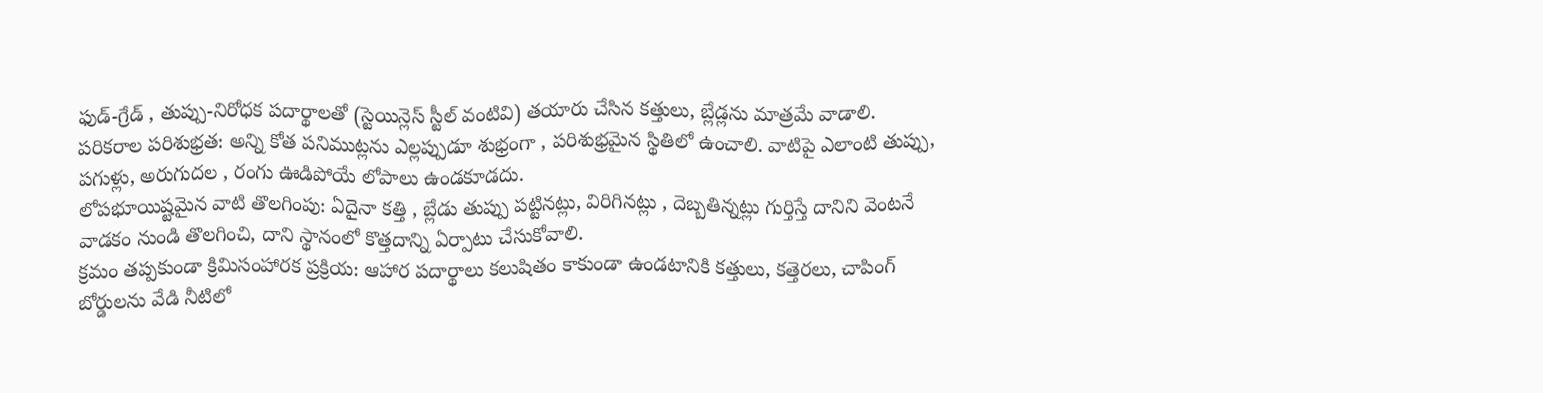ఫుడ్-గ్రేడ్ , తుప్పు-నిరోధక పదార్థాలతో (స్టెయిన్లెస్ స్టీల్ వంటివి) తయారు చేసిన కత్తులు, బ్లేడ్లను మాత్రమే వాడాలి.
పరికరాల పరిశుభ్రత: అన్ని కోత పనిముట్లను ఎల్లప్పుడూ శుభ్రంగా , పరిశుభ్రమైన స్థితిలో ఉంచాలి. వాటిపై ఎలాంటి తుప్పు, పగుళ్లు, అరుగుదల , రంగు ఊడిపోయే లోపాలు ఉండకూడదు.
లోపభూయిష్టమైన వాటి తొలగింపు: ఏదైనా కత్తి , బ్లేడు తుప్పు పట్టినట్లు, విరిగినట్లు , దెబ్బతిన్నట్లు గుర్తిస్తే దానిని వెంటనే వాడకం నుండి తొలగించి, దాని స్థానంలో కొత్తదాన్ని ఏర్పాటు చేసుకోవాలి.
క్రమం తప్పకుండా క్రిమిసంహారక ప్రక్రియ: ఆహార పదార్థాలు కలుషితం కాకుండా ఉండటానికి కత్తులు, కత్తెరలు, చాపింగ్ బోర్డులను వేడి నీటిలో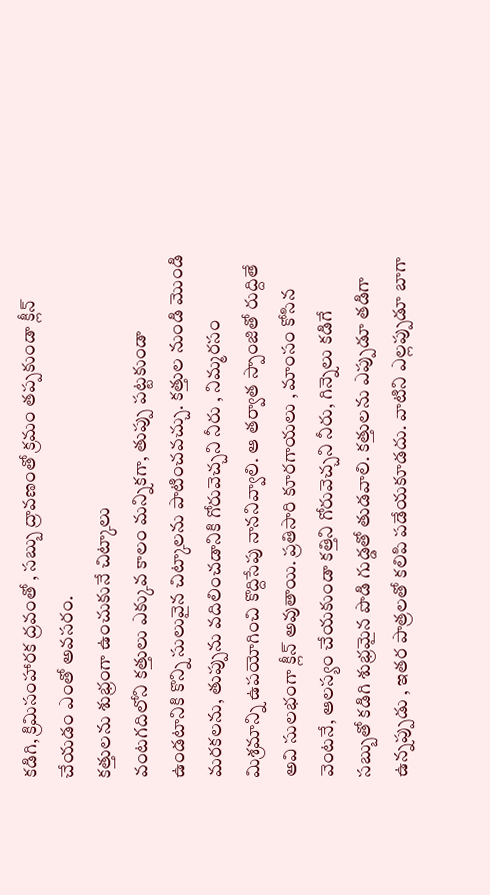కడిగి, క్రిమిసంహారక ద్రవంతో , సబ్బు ద్రావణంతో క్రమం తప్పకుండా క్లీన్ చేయడం ఎంతో అవసరం.
కత్తులను శుభ్రంగా ఉంచుకునే చిట్కాలు
వంటగదిలోని కత్తులు ఎక్కువ కాలం మన్నికగా, తుప్పు పట్టకుండా ఉండటానికి కొన్ని సులువైన చిట్కాలను పాటించవచ్చు. కత్తుల నుండి మొండి మరకలను, తుప్పును వదిలించడానికి గోరువెచ్చని నీరు , నిమ్మరసం మిశ్రమాన్ని ఉపయోగించి కొద్దిసేపు నాననివ్వాలి. ఆ తర్వాత స్పాంజితో రుద్దితే అవి సులభంగా క్లీన్ అవుతాయి. ప్రతిసారి కూరగాయలు , మాంసం కోసిన వెంటనే, ఆలస్యం చేయకుండా కత్తిని గోరువెచ్చని నీరు, గిన్నెలు కడిగే సబ్బుతో కడిగి శుభ్రమైన పొడి గుడ్డతో తుడవాలి. కత్తులను ఎప్పుడూ తడిగా ఉన్నప్పుడు , ఇతర పాత్రలతో కలిపి పడేయకూడదు. వాటిని ఎల్లప్పుడూ బాగా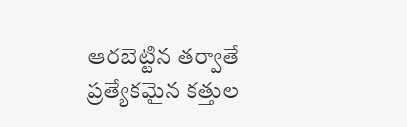ఆరబెట్టిన తర్వాతే ప్రత్యేకమైన కత్తుల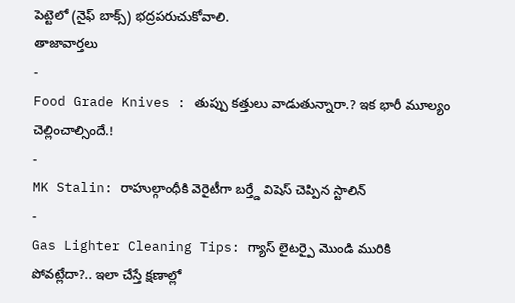పెట్టెలో (నైఫ్ బాక్స్) భద్రపరుచుకోవాలి.
తాజావార్తలు
-
Food Grade Knives : తుప్పు కత్తులు వాడుతున్నారా.? ఇక భారీ మూల్యం చెల్లించాల్సిందే.!
-
MK Stalin: రాహుల్గాంధీకి వెరైటీగా బర్త్డే విషెస్ చెప్పిన స్టాలిన్
-
Gas Lighter Cleaning Tips: గ్యాస్ లైటర్పై మొండి మురికి పోవట్లేదా?.. ఇలా చేస్తే క్షణాల్లో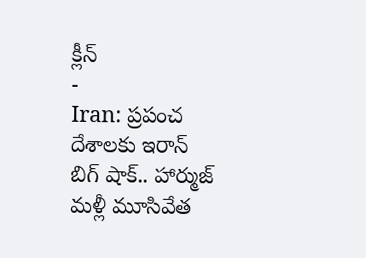క్లీన్
-
Iran: ప్రపంచ దేశాలకు ఇరాన్ బిగ్ షాక్.. హార్ముజ్ మళ్లీ మూసివేత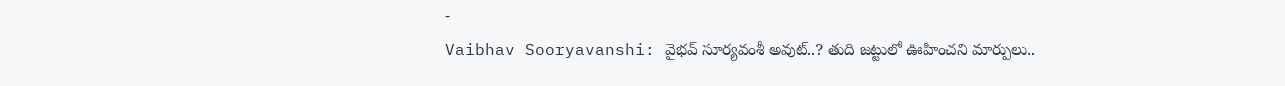-
Vaibhav Sooryavanshi: వైభవ్ సూర్యవంశీ అవుట్..? తుది జట్టులో ఊహించని మార్పులు..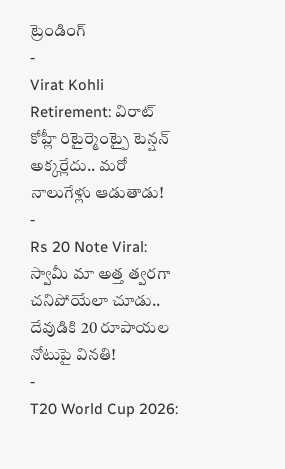ట్రెండింగ్
-
Virat Kohli Retirement: విరాట్ కోహ్లీ రిటైర్మెంట్పై టెన్షన్ అక్కర్లేదు.. మరో నాలుగేళ్లు ఆడుతాడు!
-
Rs 20 Note Viral: స్వామీ మా అత్త త్వరగా చనిపోయేలా చూడు.. దేవుడికి 20 రూపాయల నోటుపై వినతి!
-
T20 World Cup 2026: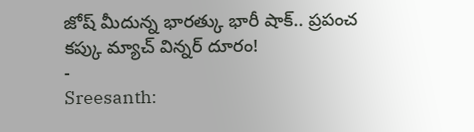జోష్ మీదున్న భారత్కు భారీ షాక్.. ప్రపంచ కప్కు మ్యాచ్ విన్నర్ దూరం!
-
Sreesanth: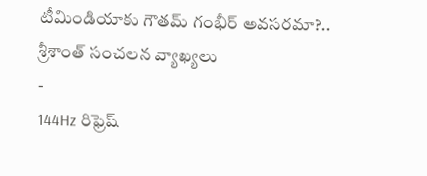టీమిండియాకు గౌతమ్ గంభీర్ అవసరమా?.. శ్రీశాంత్ సంచలన వ్యాఖ్యలు
-
144Hz రిఫ్రెష్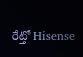రేట్తో Hisense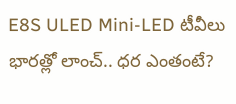E8S ULED Mini-LED టీవీలు భారత్లో లాంచ్.. ధర ఎంతంటే?